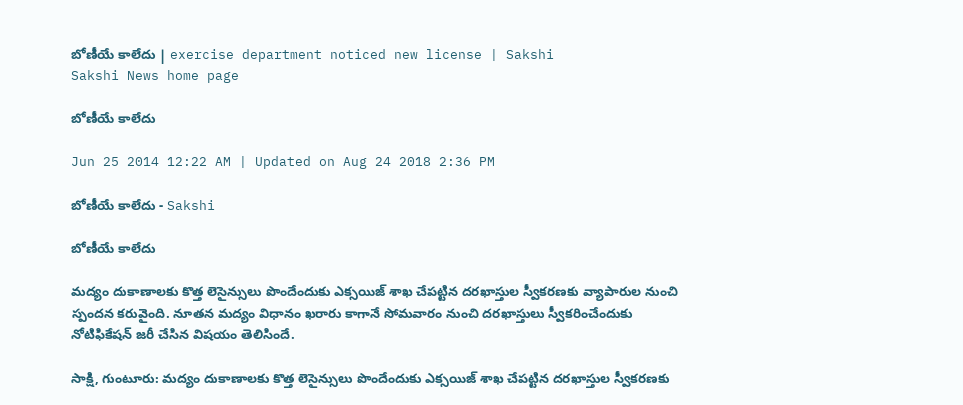బోణీయే కాలేదు | exercise department noticed new license | Sakshi
Sakshi News home page

బోణీయే కాలేదు

Jun 25 2014 12:22 AM | Updated on Aug 24 2018 2:36 PM

బోణీయే కాలేదు - Sakshi

బోణీయే కాలేదు

మద్యం దుకాణాలకు కొత్త లెసైన్సులు పొందేందుకు ఎక్సయిజ్ శాఖ చేపట్టిన దరఖాస్తుల స్వీకరణకు వ్యాపారుల నుంచి స్పందన కరువైంది. నూతన మద్యం విధానం ఖరారు కాగానే సోమవారం నుంచి దరఖాస్తులు స్వీకరించేందుకు నోటిఫికేషన్ జరీ చేసిన విషయం తెలిసిందే.

సాక్షి, గుంటూరు: మద్యం దుకాణాలకు కొత్త లెసైన్సులు పొందేందుకు ఎక్సయిజ్ శాఖ చేపట్టిన దరఖాస్తుల స్వీకరణకు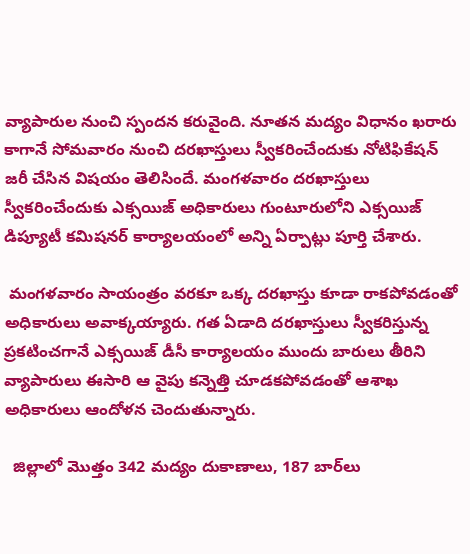వ్యాపారుల నుంచి స్పందన కరువైంది. నూతన మద్యం విధానం ఖరారు కాగానే సోమవారం నుంచి దరఖాస్తులు స్వీకరించేందుకు నోటిఫికేషన్ జరీ చేసిన విషయం తెలిసిందే. మంగళవారం దరఖాస్తులు స్వీకరించేందుకు ఎక్సయిజ్ అధికారులు గుంటూరులోని ఎక్సయిజ్ డిప్యూటీ కమిషనర్ కార్యాలయంలో అన్ని ఏర్పాట్లు పూర్తి చేశారు.

 మంగళవారం సాయంత్రం వరకూ ఒక్క దరఖాస్తు కూడా రాకపోవడంతో అధికారులు అవాక్కయ్యారు. గత ఏడాది దరఖాస్తులు స్వీకరిస్తున్న ప్రకటించగానే ఎక్సయిజ్ డీసీ కార్యాలయం ముందు బారులు తీరిని వ్యాపారులు ఈసారి ఆ వైపు కన్నెత్తి చూడకపోవడంతో ఆశాఖ అధికారులు ఆందోళన చెందుతున్నారు.

  జిల్లాలో మొత్తం 342 మద్యం దుకాణాలు, 187 బార్‌లు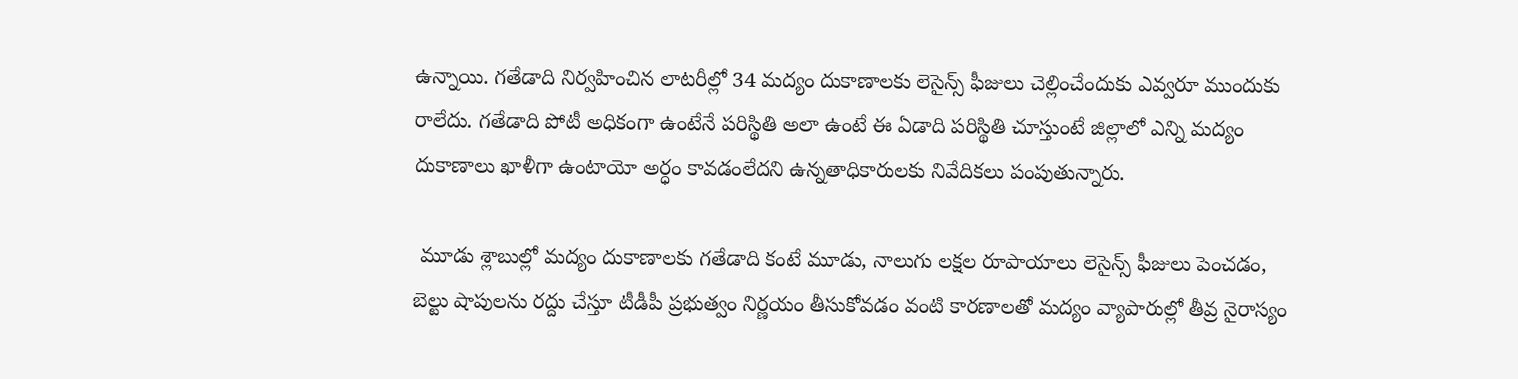ఉన్నాయి. గతేడాది నిర్వహించిన లాటరీల్లో 34 మద్యం దుకాణాలకు లెసైన్స్ ఫీజులు చెల్లించేందుకు ఎవ్వరూ ముందుకు రాలేదు. గతేడాది పోటీ అధికంగా ఉంటేనే పరిస్థితి అలా ఉంటే ఈ ఏడాది పరిస్థితి చూస్తుంటే జిల్లాలో ఎన్ని మద్యం దుకాణాలు ఖాళీగా ఉంటాయో అర్ధం కావడంలేదని ఉన్నతాధికారులకు నివేదికలు పంపుతున్నారు.

 మూడు శ్లాబుల్లో మద్యం దుకాణాలకు గతేడాది కంటే మూడు, నాలుగు లక్షల రూపాయాలు లెసైన్స్ ఫీజులు పెంచడం, బెల్టు షాపులను రద్దు చేస్తూ టీడీపీ ప్రభుత్వం నిర్ణయం తీసుకోవడం వంటి కారణాలతో మద్యం వ్యాపారుల్లో తీవ్ర నైరాస్యం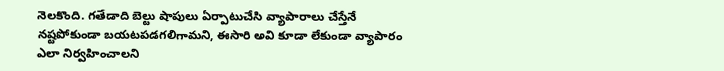నెలకొంది. గతేడాది బెల్టు షాపులు ఏర్పాటుచేసి వ్యాపారాలు చేస్తేనే నష్టపోకుండా బయటపడగలిగామని, ఈసారి అవి కూడా లేకుండా వ్యాపారం ఎలా నిర్వహించాలని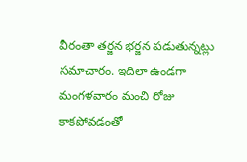వీరంతా తర్జన భర్జన పడుతున్నట్లు సమాచారం. ఇదిలా ఉండగా మంగళవారం మంచి రోజు కాకపోవడంతో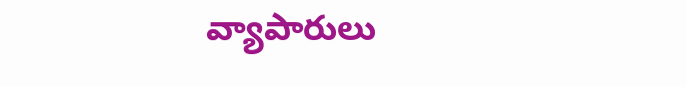వ్యాపారులు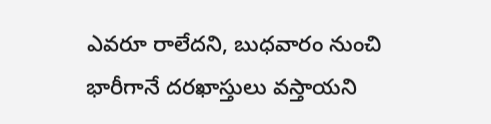ఎవరూ రాలేదని, బుధవారం నుంచి భారీగానే దరఖాస్తులు వస్తాయని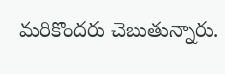మరికొందరు చెబుతున్నారు.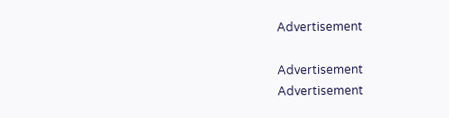Advertisement

Advertisement
Advertisement